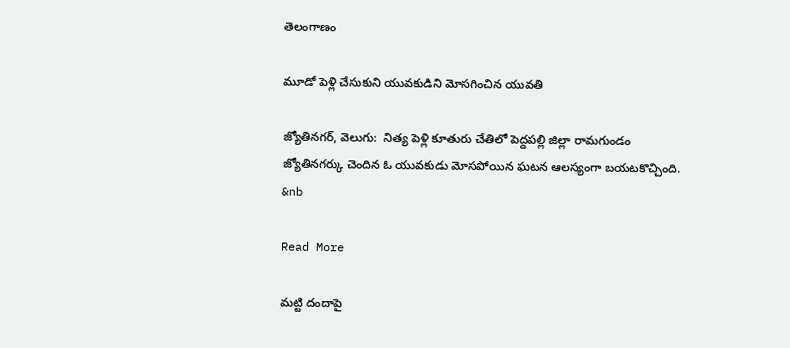తెలంగాణం

మూడో పెళ్లి చేసుకుని యువకుడిని మోసగించిన యువతి

జ్యోతినగర్, వెలుగు:  నిత్య పెళ్లి కూతురు చేతిలో పెద్దపల్లి జిల్లా రామగుండం జ్యోతినగర్కు చెందిన ఓ యువకుడు మోసపోయిన ఘటన ఆలస్యంగా బయటకొచ్చింది. &nb

Read More

మట్టి దందాపై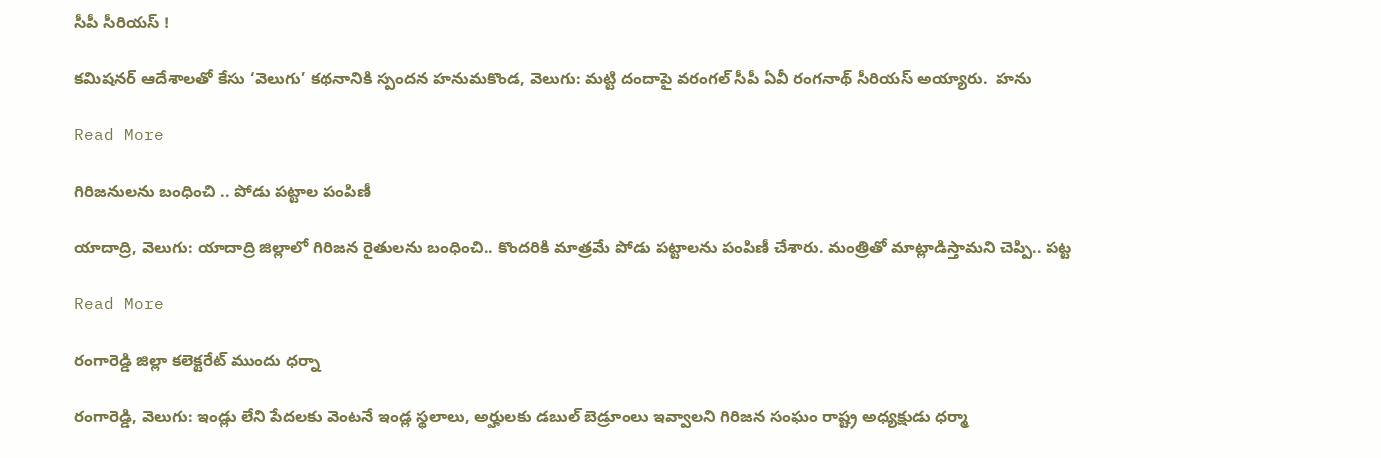సీపీ సీరియస్ !

కమిషనర్ ఆదేశాలతో కేసు ‘వెలుగు’ కథనానికి స్పందన హనుమకొండ, వెలుగు: మట్టి దందాపై వరంగల్ సీపీ ఏవీ రంగనాథ్ సీరియస్ అయ్యారు.  హను

Read More

గిరిజనులను బంధించి .. పోడు పట్టాల పంపిణీ

యాదాద్రి, వెలుగు: యాదాద్రి జిల్లాలో గిరిజన రైతులను బంధించి.. కొందరికి మాత్రమే పోడు పట్టాలను పంపిణీ చేశారు. మంత్రితో మాట్లాడిస్తామని చెప్పి.. పట్ట

Read More

రంగారెడ్డి జిల్లా కలెక్టరేట్ ముందు ధర్నా

రంగారెడ్డి, వెలుగు: ఇండ్లు లేని పేదలకు వెంటనే ఇండ్ల స్థలాలు, అర్హులకు డబుల్ బెడ్రూంలు ఇవ్వాలని గిరిజన సంఘం రాష్ట్ర అధ్యక్షుడు ధర్మా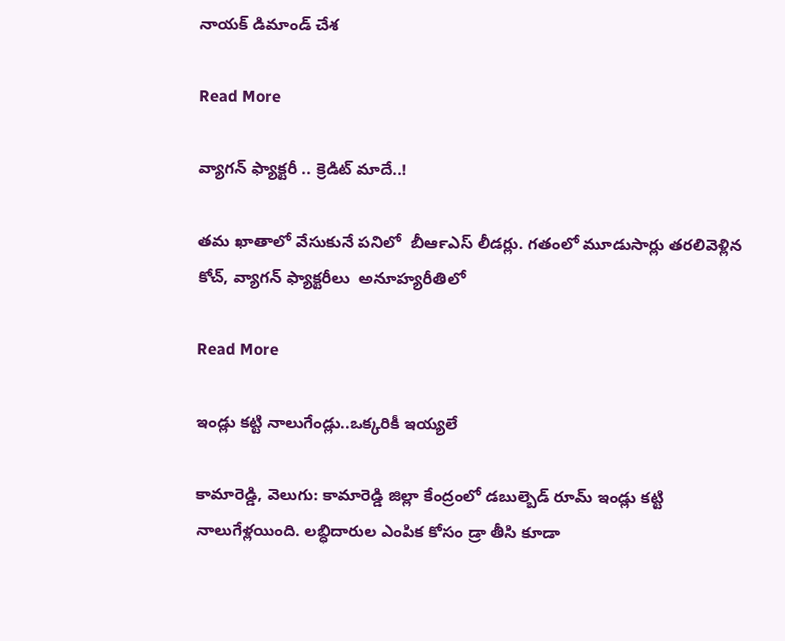నాయక్ డిమాండ్ చేశ

Read More

వ్యాగన్ ఫ్యాక్టరీ .. క్రెడిట్ మాదే..!

తమ ఖాతాలో వేసుకునే పనిలో  బీఆర్‍ఎస్‍ లీడర్లు. గతంలో మూడుసార్లు తరలివెళ్లిన కోచ్‍, వ్యాగన్‍ ఫ్యాక్టరీలు  అనూహ్యరీతిలో

Read More

ఇండ్లు కట్టి నాలుగేండ్లు..ఒక్కరికీ ఇయ్యలే

కామారెడ్డి, వెలుగు: కామారెడ్డి జిల్లా కేంద్రంలో డబుల్బెడ్ రూమ్ ఇండ్లు కట్టి నాలుగేళ్లయింది. లబ్ధిదారుల ఎంపిక కోసం డ్రా తీసి కూడా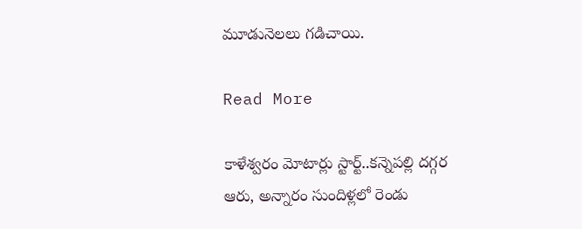మూడునెలలు గడిచాయి.

Read More

కాళేశ్వరం మోటార్లు స్టార్ట్..కన్నెపల్లి దగ్గర ఆరు, అన్నారం సుందిళ్లలో రెండు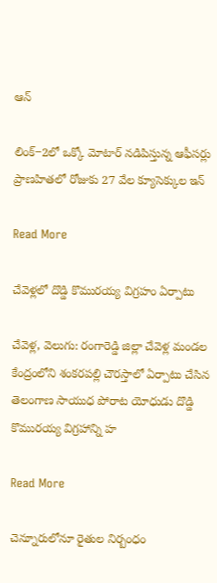ఆన్‌‌‌‌

లింక్‌‌‌‌‒2లో ఒక్కో మోటార్‌‌‌‌ నడిపిస్తున్న ఆఫీసర్లు ప్రాణహితలో రోజుకు 27 వేల క్యూసెక్కుల ఇన్‌‌

Read More

చేవెళ్లలో దొడ్డి కొమురయ్య విగ్రహం ఏర్పాటు

చేవెళ్ల, వెలుగు: రంగారెడ్డి జిల్లా చేవెళ్ల మండల కేంద్రంలోని శంకరపల్లి చౌరస్తాలో ఏర్పాటు చేసిన తెలంగాణ సాయుధ పోరాట యోధుడు దొడ్డి కొమురయ్య విగ్రహాన్ని హ

Read More

చెన్నూరులోనూ రైతుల నిర్బంధం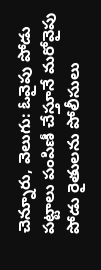చెన్నూరు, వెలుగు: ఓవైపు పోడు పట్టాలు పంపిణీ చేస్తూనే మరోవైపు పోడు రైతులను పోలీసులు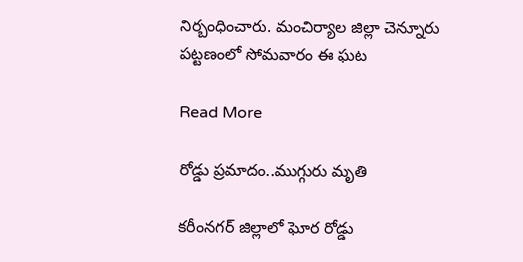నిర్బంధించారు. మంచిర్యాల జిల్లా చెన్నూరు పట్టణంలో సోమవారం ఈ ఘట

Read More

రోడ్డు ప్రమాదం..ముగ్గురు మృతి

కరీంనగర్ జిల్లాలో ఘోర రోడ్డు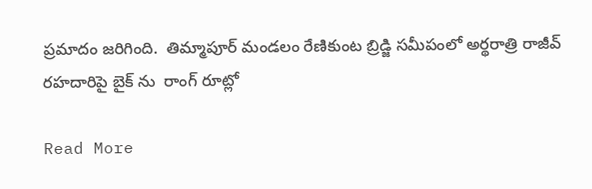ప్రమాదం జరిగింది.  తిమ్మాపూర్ మండలం రేణికుంట బ్రిడ్జి సమీపంలో అర్థరాత్రి రాజీవ్ రహదారిపై బైక్ ను  రాంగ్ రూట్లో

Read More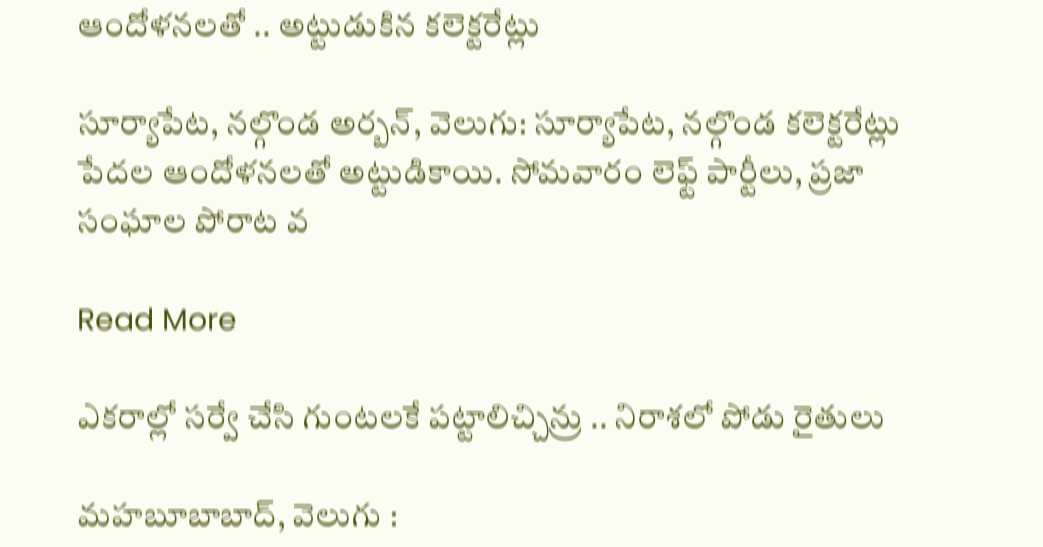ఆందోళనలతో .. అట్టుడుకిన కలెక్టరేట్లు

సూర్యాపేట, నల్గొండ అర్బన్, వెలుగు: సూర్యాపేట, నల్గొండ కలెక్టరేట్లు పేదల ఆందోళనలతో అట్టుడికాయి. సోమవారం లెఫ్ట్‌ పార్టీలు, ప్రజా సంఘాల పోరాట వ

Read More

ఎకరాల్లో సర్వే చేసి గుంటలకే పట్టాలిచ్చిన్రు .. నిరాశలో పోడు రైతులు

మహబూబాబాద్, వెలుగు :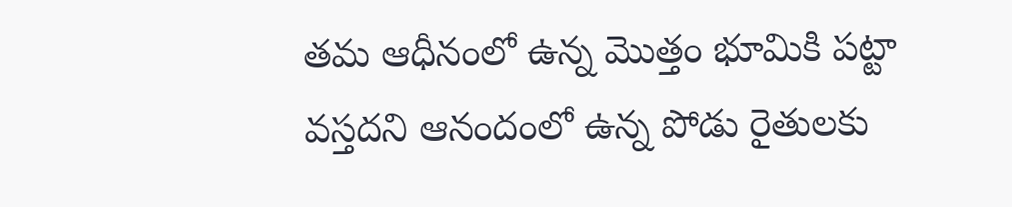తమ ఆధీనంలో ఉన్న మొత్తం భూమికి పట్టా వస్తదని ఆనందంలో ఉన్న పోడు రైతులకు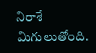నిరాశే మిగులుతోంది.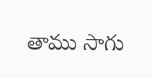తాము సాగు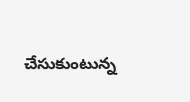చేసుకుంటున్న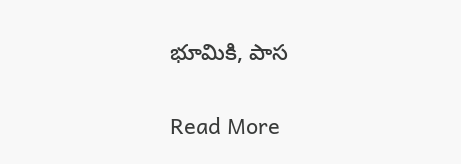భూమికి, పాస

Read More